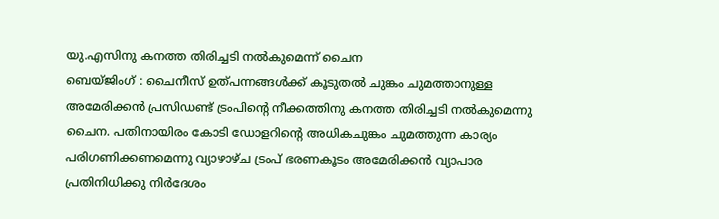യു.എസിനു കനത്ത തിരിച്ചടി നൽകുമെന്ന് ചൈന
ബെയ്ജിംഗ് : ചൈനീസ് ഉത്പന്നങ്ങൾക്ക് കൂടുതൽ ചുങ്കം ചുമത്താനുള്ള അമേരിക്കൻ പ്രസിഡണ്ട് ട്രംപിന്റെ നീക്കത്തിനു കനത്ത തിരിച്ചടി നൽകുമെന്നു ചൈന. പതിനായിരം കോടി ഡോളറിന്റെ അധികചുങ്കം ചുമത്തുന്ന കാര്യം പരിഗണിക്കണമെന്നു വ്യാഴാഴ്ച ട്രംപ് ഭരണകൂടം അമേരിക്കൻ വ്യാപാര പ്രതിനിധിക്കു നിർദേശം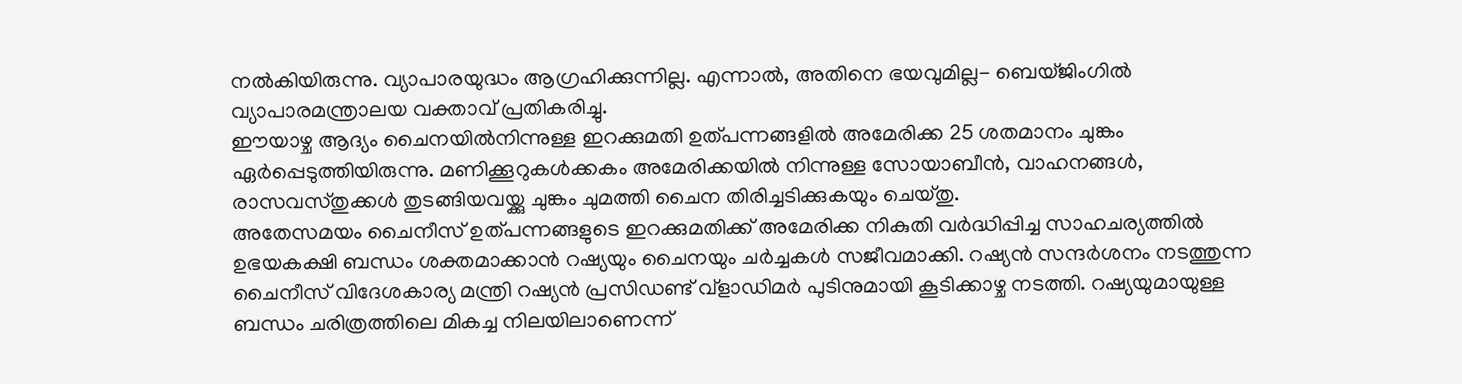നൽകിയിരുന്നു. വ്യാപാരയുദ്ധം ആഗ്രഹിക്കുന്നില്ല. എന്നാൽ, അതിനെ ഭയവുമില്ല− ബെയ്ജിംഗിൽ വ്യാപാരമന്ത്രാലയ വക്താവ് പ്രതികരിച്ചു.
ഈയാഴ്ച ആദ്യം ചൈനയിൽനിന്നുള്ള ഇറക്കുമതി ഉത്പന്നങ്ങളിൽ അമേരിക്ക 25 ശതമാനം ചുങ്കം ഏർപ്പെടുത്തിയിരുന്നു. മണിക്കൂറുകൾക്കകം അമേരിക്കയിൽ നിന്നുള്ള സോയാബീൻ, വാഹനങ്ങൾ, രാസവസ്തുക്കൾ തുടങ്ങിയവയ്ക്കു ചുങ്കം ചുമത്തി ചൈന തിരിച്ചടിക്കുകയും ചെയ്തു.
അതേസമയം ചൈനീസ് ഉത്പന്നങ്ങളുടെ ഇറക്കുമതിക്ക് അമേരിക്ക നികുതി വർദ്ധിപ്പിച്ച സാഹചര്യത്തിൽ ഉഭയകക്ഷി ബന്ധം ശക്തമാക്കാൻ റഷ്യയും ചൈനയും ചർച്ചകൾ സജീവമാക്കി. റഷ്യൻ സന്ദർശനം നടത്തുന്ന ചൈനീസ് വിദേശകാര്യ മന്ത്രി റഷ്യൻ പ്രസിഡണ്ട് വ്ളാഡിമർ പുടിനുമായി കൂടിക്കാഴ്ച നടത്തി. റഷ്യയുമായുള്ള ബന്ധം ചരിത്രത്തിലെ മികച്ച നിലയിലാണെന്ന്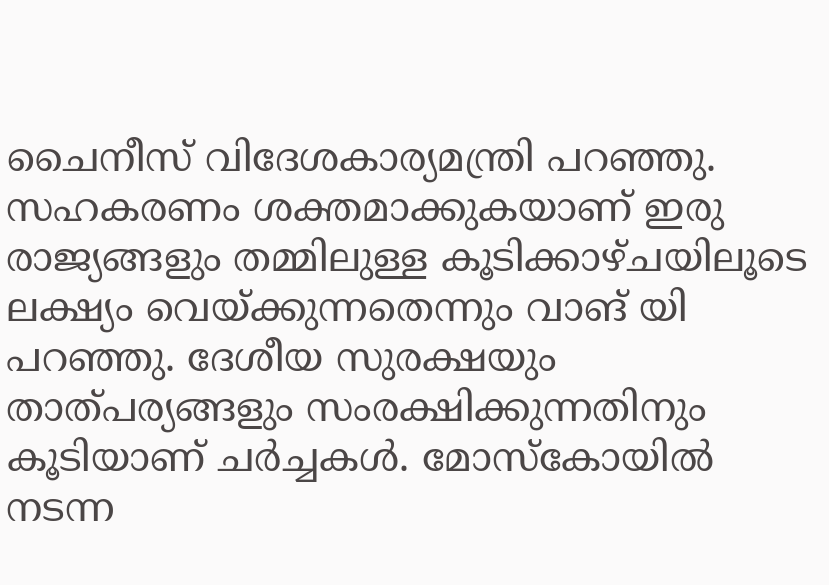ചൈനീസ് വിദേശകാര്യമന്ത്രി പറഞ്ഞു. സഹകരണം ശക്തമാക്കുകയാണ് ഇരു രാജ്യങ്ങളും തമ്മിലുള്ള കൂടിക്കാഴ്ചയിലൂടെ ലക്ഷ്യം വെയ്ക്കുന്നതെന്നും വാങ് യി പറഞ്ഞു. ദേശീയ സുരക്ഷയും താത്പര്യങ്ങളും സംരക്ഷിക്കുന്നതിനും കൂടിയാണ് ചർച്ചകൾ. മോസ്കോയിൽ നടന്ന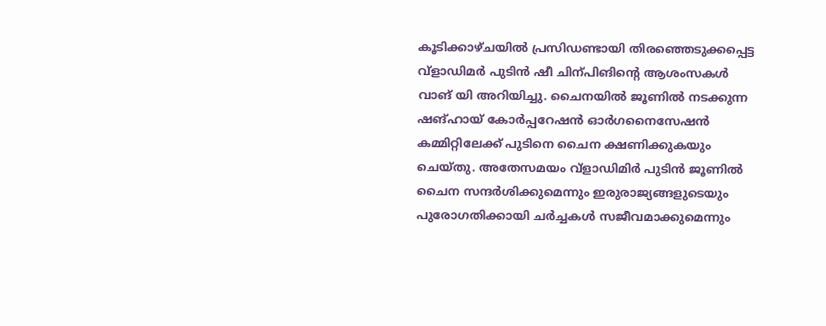കൂടിക്കാഴ്ചയിൽ പ്രസിഡണ്ടായി തിരഞ്ഞെടുക്കപ്പെട്ട വ്ളാഡിമർ പുടിൻ ഷീ ചിന്പിങിന്റെ ആശംസകൾ വാങ് യി അറിയിച്ചു. ചൈനയിൽ ജൂണിൽ നടക്കുന്ന ഷങ്ഹായ് കോർപ്പറേഷൻ ഓർഗനൈസേഷൻ കമ്മിറ്റിലേക്ക് പുടിനെ ചൈന ക്ഷണിക്കുകയും ചെയ്തു. അതേസമയം വ്ളാഡിമിർ പുടിൻ ജൂണിൽ ചൈന സന്ദർശിക്കുമെന്നും ഇരുരാജ്യങ്ങളുടെയും പുരോഗതിക്കായി ചർച്ചകൾ സജീവമാക്കുമെന്നും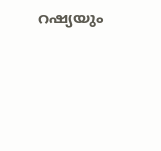റഷ്യയും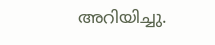അറിയിച്ചു.